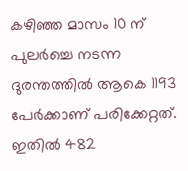കഴിഞ്ഞ മാസം 10 ന് പുലര്‍ച്ചെ നടന്ന ദുരന്തത്തില്‍ ആകെ 1193 പേര്‍ക്കാണ് പരിക്കേറ്റത്. ഇതില്‍ 482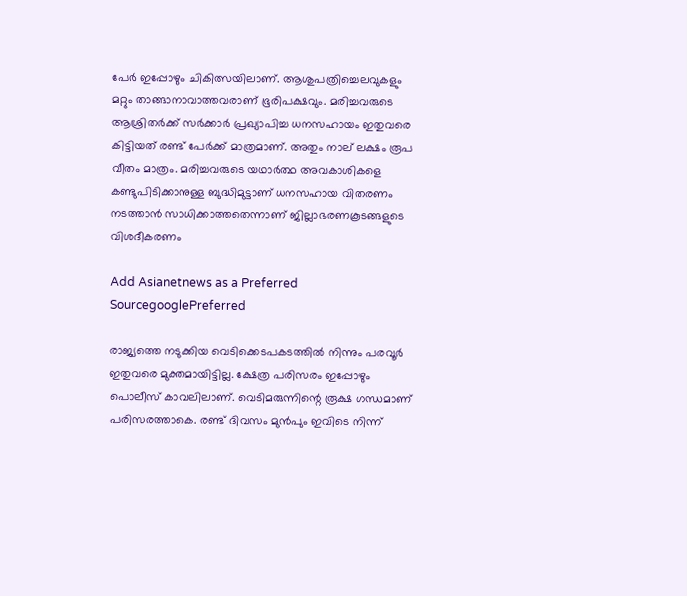പേര്‍ ഇപ്പോഴും ചികിത്സയിലാണ്. ആശുപത്രിച്ചെലവുകളും മറ്റും താങ്ങാനാവാത്തവരാണ് ഭൂരിപക്ഷവും. മരിച്ചവരുടെ ആശ്രിതര്‍ക്ക് സര്‍ക്കാര്‍ പ്രഖ്യാപിച്ച ധനസഹായം ഇതുവരെ കിട്ടിയത് രണ്ട് പേര്‍ക്ക് മാത്രമാണ്. അതും നാല് ലക്ഷം രൂപ വീതം മാത്രം. മരിച്ചവരുടെ യഥാര്‍ത്ഥ അവകാശികളെ കണ്ടുപിടിക്കാനുള്ള ബുദ്ധിമുട്ടാണ് ധനസഹായ വിതരണം നടത്താന്‍ സാധിക്കാത്തതെന്നാണ് ജില്ലാഭരണകൂടങ്ങളുടെ വിശദീകരണം

Add Asianetnews as a Preferred SourcegooglePreferred

രാജ്യത്തെ നടുക്കിയ വെടിക്കെടപകടത്തില്‍ നിന്നും പരവൂര്‍ ഇതുവരെ മുക്തമായിട്ടില്ല. ക്ഷേത്ര പരിസരം ഇപ്പോഴും പൊലീസ് കാവലിലാണ്. വെടിമരുന്നിന്റെ രൂക്ഷ ഗന്ധമാണ് പരിസരത്താകെ. രണ്ട് ദിവസം മുന്‍പും ഇവിടെ നിന്ന്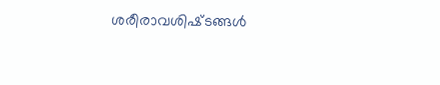ശരീരാവശിഷ്‌ടങ്ങള്‍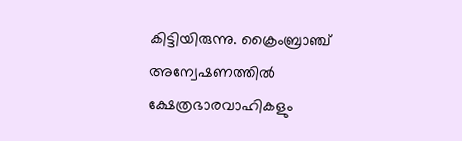കിട്ടിയിരുന്നു. ക്രൈംബ്രാഞ്ച് അന്വേഷണത്തില്‍ ക്ഷേത്രഭാരവാഹികളും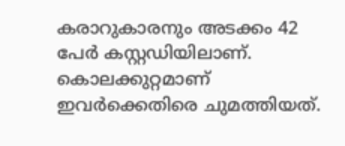കരാറുകാരനും അടക്കം 42 പേര്‍ കസ്റ്റഡിയിലാണ്. കൊലക്കുറ്റമാണ് ഇവര്‍ക്കെതിരെ ചുമത്തിയത്.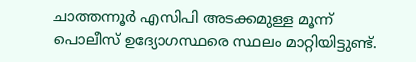ചാത്തന്നൂര്‍ എസിപി അടക്കമുള്ള മൂന്ന് പൊലീസ് ഉദ്യോഗസ്ഥരെ സ്ഥലം മാറ്റിയിട്ടുണ്ട്.